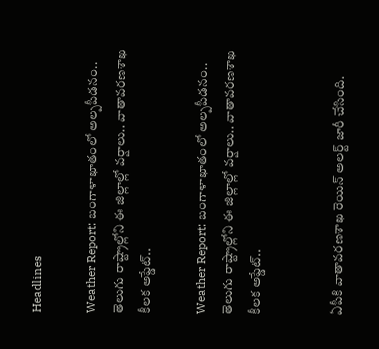Headlines

Weather Report: బంగాళాఖాతంలో అల్పపీడనం.. తెలుగు రాష్ట్రాల్లోని ఈ జిల్లాల్లో వర్షాలు.. వాతావరణశాఖ కీలక అప్డేట్..

Weather Report: బంగాళాఖాతంలో అల్పపీడనం.. తెలుగు రాష్ట్రాల్లోని ఈ జిల్లాల్లో వర్షాలు.. వాతావరణశాఖ కీలక అప్డేట్..


ఏపీకి వాతావరణశాఖ రెయిన్ అలర్ట్ జారీ చేసింది.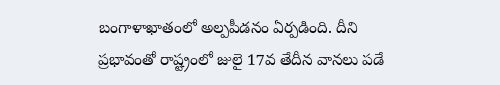బంగాళాఖాతంలో అల్పపీడనం ఏర్పడింది. దీని ప్రభావంతో రాష్ట్రంలో జులై 17వ తేదీన వానలు పడే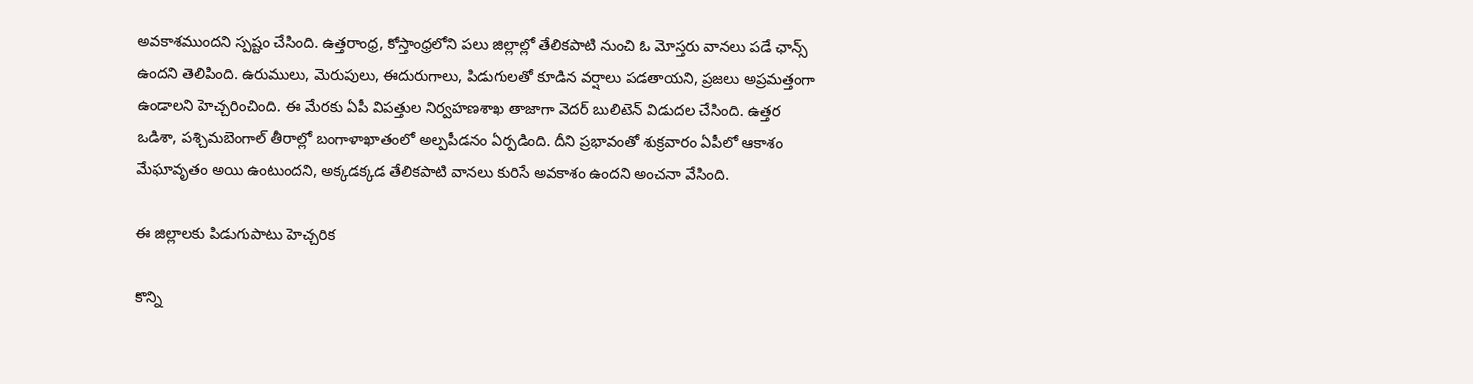అవకాశముందని స్పష్టం చేసింది. ఉత్తరాంధ్ర, కోస్తాంధ్రలోని పలు జిల్లాల్లో తేలికపాటి నుంచి ఓ మోస్తరు వానలు పడే ఛాన్స్ ఉందని తెలిపింది. ఉరుములు, మెరుపులు, ఈదురుగాలు, పిడుగులతో కూడిన వర్షాలు పడతాయని, ప్రజలు అప్రమత్తంగా ఉండాలని హెచ్చరించింది. ఈ మేరకు ఏపీ విపత్తుల నిర్వహణశాఖ తాజాగా వెదర్ బులిటెన్ విడుదల చేసింది. ఉత్తర ఒడిశా, పశ్చిమబెంగాల్ తీరాల్లో బంగాళాఖాతంలో అల్పపీడనం ఏర్పడింది. దీని ప్రభావంతో శుక్రవారం ఏపీలో ఆకాశం మేఘావృతం అయి ఉంటుందని, అక్కడక్కడ తేలికపాటి వానలు కురిసే అవకాశం ఉందని అంచనా వేసింది.

ఈ జిల్లాలకు పిడుగుపాటు హెచ్చరిక

కొన్ని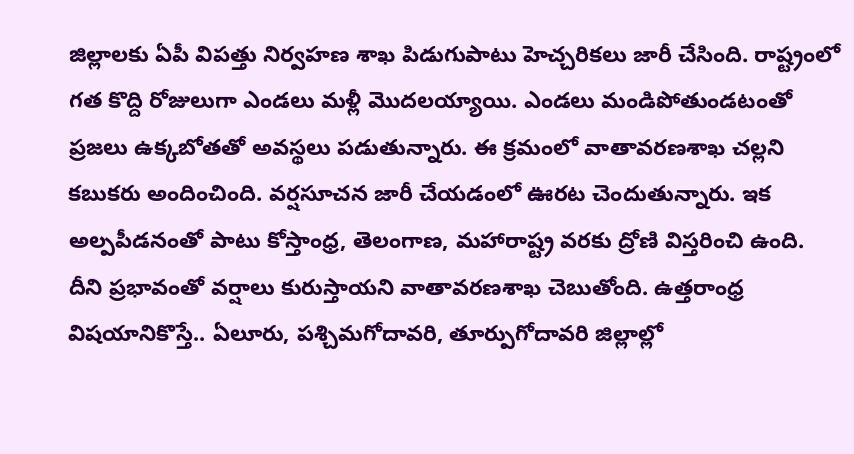జిల్లాలకు ఏపీ విపత్తు నిర్వహణ శాఖ పిడుగుపాటు హెచ్చరికలు జారీ చేసింది. రాష్ట్రంలో గత కొద్ది రోజులుగా ఎండలు మళ్లీ మొదలయ్యాయి. ఎండలు మండిపోతుండటంతో ప్రజలు ఉక్కబోతతో అవస్థలు పడుతున్నారు. ఈ క్రమంలో వాతావరణశాఖ చల్లని కబుకరు అందించింది. వర్షసూచన జారీ చేయడంలో ఊరట చెందుతున్నారు. ఇక అల్పపీడనంతో పాటు కోస్తాంధ్ర, తెలంగాణ, మహారాష్ట్ర వరకు ద్రోణి విస్తరించి ఉంది. దీని ప్రభావంతో వర్షాలు కురుస్తాయని వాతావరణశాఖ చెబుతోంది. ఉత్తరాంధ్ర విషయానికొస్తే.. ఏలూరు, పశ్చిమగోదావరి, తూర్పుగోదావరి జిల్లాల్లో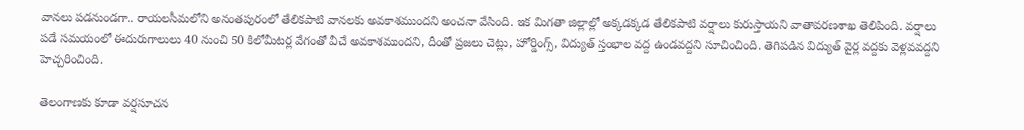వానలు పడనుండగా.. రాయలసీమలోని అనంతపురంలో తేలికపాటి వానలకు అవకాశముందని అంచనా వేసింది. ఇక మిగతా జిల్లాల్లో అక్కడక్కడ తేలికపాటి వర్షాలు కురుస్తాయని వాతావరణశాఖ తెలిపింది. వర్షాలు పడే సమయంలో ఈదురుగాలులు 40 నుంచి 50 కిలోమీటర్ల వేగంతో వీచే అవకాశముందని, దీంతో ప్రజలు చెట్లు, హోర్డింగ్స్, విద్యుత్ స్తంభాల వద్ద ఉండవద్దని సూచించింది. తెగిపడిన విద్యుత్ వైర్ల వద్దకు వెళ్లవవద్దని హెచ్చరించింది.

తెలంగాణకు కూడా వర్షసూచన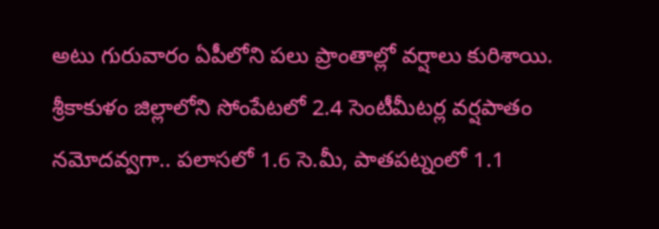అటు గురువారం ఏపీలోని పలు ప్రాంతాల్లో వర్షాలు కురిశాయి. శ్రీకాకుళం జిల్లాలోని సోంపేటలో 2.4 సెంటీమీటర్ల వర్షపాతం నమోదవ్వగా.. పలాసలో 1.6 సె.మీ, పాతపట్నంలో 1.1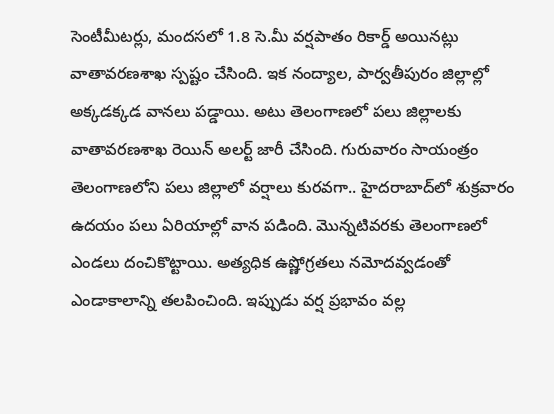సెంటీమీటర్లు, మందసలో 1.8 సె.మీ వర్షపాతం రికార్డ్ అయినట్లు వాతావరణశాఖ స్పష్టం చేసింది. ఇక నంద్యాల, పార్వతీపురం జిల్లాల్లో అక్కడక్కడ వానలు పడ్డాయి. అటు తెలంగాణలో పలు జిల్లాలకు వాతావరణశాఖ రెయిన్ అలర్ట్ జారీ చేసింది. గురువారం సాయంత్రం తెలంగాణలోని పలు జిల్లాలో వర్షాలు కురవగా.. హైదరాబాద్‌లో శుక్రవారం ఉదయం పలు ఏరియాల్లో వాన పడింది. మొన్నటివరకు తెలంగాణలో ఎండలు దంచికొట్టాయి. అత్యధిక ఉష్ణోగ్రతలు నమోదవ్వడంతో ఎండాకాలాన్ని తలపించింది. ఇప్పుడు వర్ష ప్రభావం వల్ల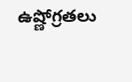ఉష్ణోగ్రతలు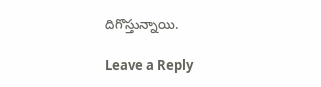దిగొస్తున్నాయి.

Leave a Reply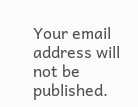Your email address will not be published.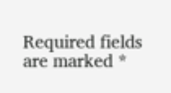Required fields are marked *